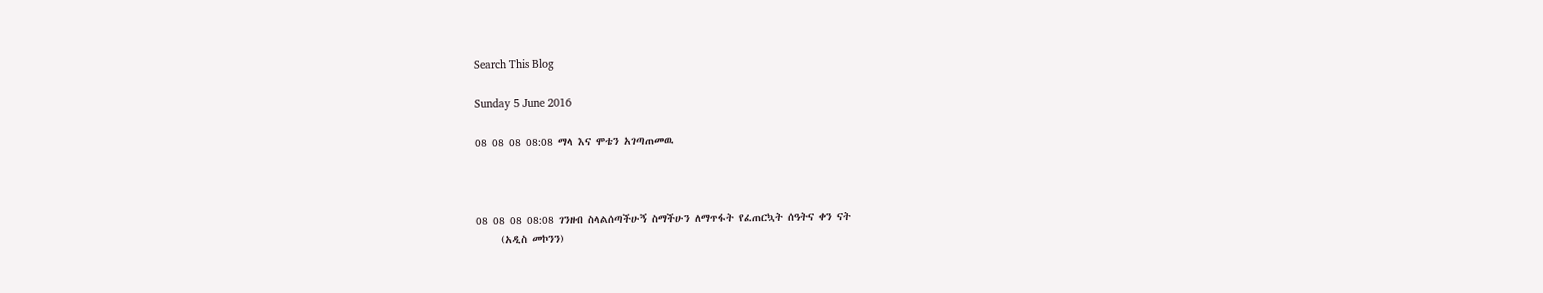Search This Blog

Sunday 5 June 2016

08 08 08 08:08 ማላ እና ሞቴን አገጣጠመዉ



08 08 08 08:08 ገንዘብ ስላልሰጣችሁኝ ስማችሁን ለማጥፋት የፈጠርኳት ሰዓትና ቀን ናት
     (አዲስ መኮንን)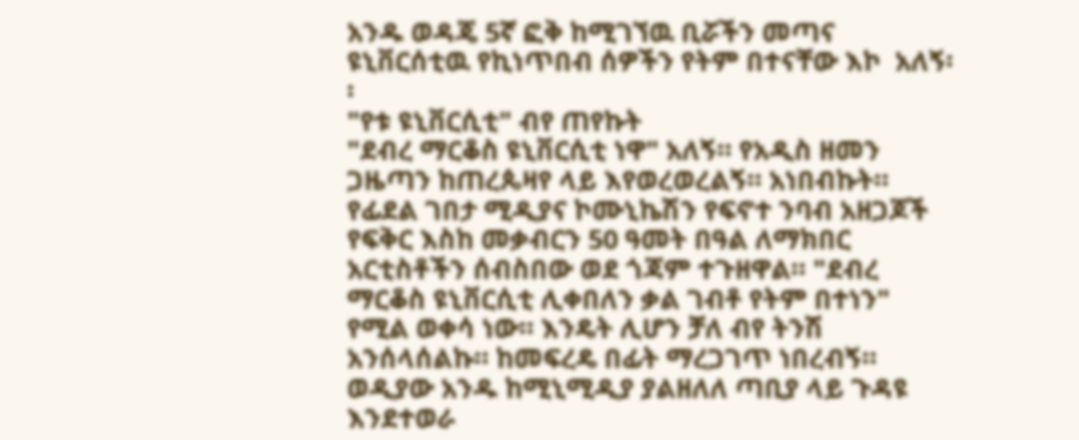አንዱ ወዳጄ 5ኛ ፎቅ ከሚገኘዉ ቢሯችን መጣና ዩኒቨርሰቲዉ የኪነጥበብ ሰዎችን የትም በተናቸው እኮ  አለኝ፡፡
"የቱ ዩኒቨርሲቲ" ብየ ጠየኩት
"ደብረ ማርቆስ ዩኒቨርሲቲ ነዋ" አለኝ። የአዲስ ዘመን ጋዜጣን ከጠረጴዛየ ላይ እየወረወረልኝ። አነበብኩት።  የፊደል ገበታ ሚዲያና ኮሙኒኬሽን የፍኖተ ንባብ አዘጋጆች የፍቅር እስከ መቃብርን 50 ዓመት በዓል ለማክበር አርቲስቶችን ሰብስበው ወደ ጎጃም ተጉዘዋል። "ደብረ ማርቆስ ዩኒቨርሲቲ ሊቀበለን ቃል ገብቶ የትም በተነን" የሚል ወቀሳ ነው። እንዴት ሊሆን ቻለ ብየ ትንሽ አንሰላሰልኩ። ከመፍረዴ በፊት ማረጋገጥ ነበረብኝ። ወዲያው አንዱ ከሚኒሚዲያ ያልዘለለ ጣቢያ ላይ ጉዳዩ እንደተወራ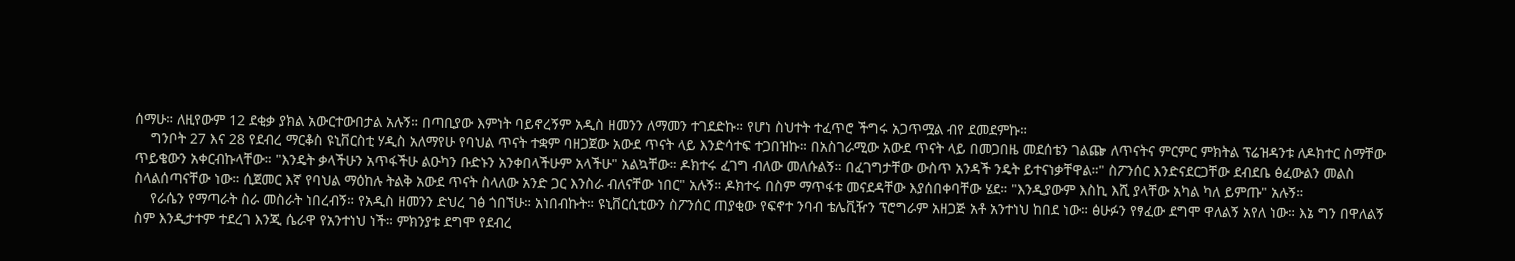ሰማሁ። ለዚየውም 12 ደቂቃ ያክል አውርተውበታል አሉኝ። በጣቢያው እምነት ባይኖረኝም አዲስ ዘመንን ለማመን ተገደድኩ። የሆነ ስህተት ተፈጥሮ ችግሩ አጋጥሟል ብየ ደመደምኩ።
    ግንቦት 27 እና 28 የደብረ ማርቆስ ዩኒቨርስቲ ሃዲስ አለማየሁ የባህል ጥናት ተቋም ባዘጋጀው አውደ ጥናት ላይ እንድሳተፍ ተጋበዝኩ። በአስገራሚው አውደ ጥናት ላይ በመጋበዜ መደሰቴን ገልጬ ለጥናትና ምርምር ምክትል ፕሬዝዳንቱ ለዶክተር ስማቸው ጥይቄውን አቀርብኩላቸው። "እንዴት ቃላችሁን አጥፋችሁ ልዑካን ቡድኑን አንቀበላችሁም አላችሁ" አልኳቸው። ዶክተሩ ፈገግ ብለው መለሱልኝ። በፈገግታቸው ውስጥ አንዳች ንዴት ይተናነቃቸዋል።" ስፖንሰር እንድናደርጋቸው ደብደቤ ፅፈውልን መልስ ስላልሰጣናቸው ነው። ሲጀመር እኛ የባህል ማዕከሉ ትልቅ አውደ ጥናት ስላለው አንድ ጋር እንስራ ብለናቸው ነበር" አሉኝ። ዶክተሩ በስም ማጥፋቱ መናደዳቸው እያሰበቀባቸው ሄደ። "እንዲያውም እስኪ እሺ ያላቸው አካል ካለ ይምጡ" አሉኝ።
    የራሴን የማጣራት ስራ መስራት ነበረብኝ። የአዲስ ዘመንን ድህረ ገፅ ጎበኘሁ። አነበብኩት። ዩኒቨርሲቲውን ስፖንሰር ጠያቂው የፍኖተ ንባብ ቴሌቪዥን ፕሮግራም አዘጋጅ አቶ አንተነህ ከበደ ነው። ፅሁፉን የፃፈው ደግሞ ዋለልኝ አየለ ነው። እኔ ግን በዋለልኝ ስም እንዲታተም ተደረገ እንጂ ሴራዋ የአንተነህ ነች። ምክንያቱ ደግሞ የደብረ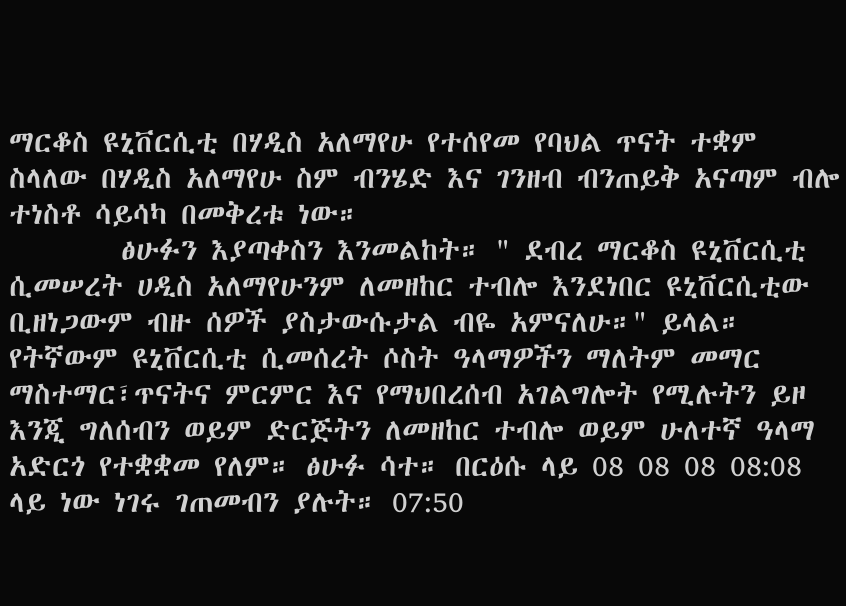ማርቆስ ዩኒቨርሲቲ በሃዲስ አለማየሁ የተሰየመ የባህል ጥናት ተቋም ስላለው በሃዲስ አለማየሁ ስም ብንሄድ እና ገንዘብ ብንጠይቅ አናጣም ብሎ ተነስቶ ሳይሳካ በመቅረቱ ነው።
        ፅሁፉን እያጣቀስን እንመልከት። " ደብረ ማርቆስ ዩኒቨርሲቲ ሲመሠረት ሀዲስ አለማየሁንም ለመዘከር ተብሎ እንደነበር ዩኒቨርሲቲው ቢዘነጋውም ብዙ ሰዎች ያስታውሱታል ብዬ አምናለሁ።" ይላል። የትኛውም ዩኒቨርሲቲ ሲመሰረት ሶስት ዓላማዎችን ማለትም መማር ማስተማር፣ጥናትና ምርምር እና የማህበረሰብ አገልግሎት የሚሉትን ይዞ እንጂ ግለሰብን ወይም ድርጅትን ለመዘከር ተብሎ ወይም ሁለተኛ ዓላማ አድርጎ የተቋቋመ የለም። ፅሁፉ ሳተ። በርዕሱ ላይ 08 08 08 08:08 ላይ ነው ነገሩ ገጠመብን ያሉት። 07:50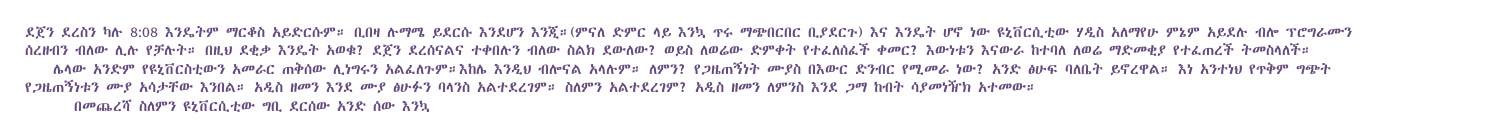ደጀን ደረስን ካሉ 8:08 እንዴትም ማርቆስ አይድርሱም። ቢበዛ ሉማሜ ይደርሱ እንደሆን እንጂ።(ምናለ ድምር ላይ እንኳ ጥሩ ማጭበርበር ቢያደርጉ) እና እንዴት ሆኖ ነው ዩኒቨርሲቲው ሃዲስ አለማየሁ ምኔም አይደሉ ብሎ ፕሮግራሙን ሰረዘብን ብለው ሊሉ የቻሉት። በዚህ ደቂቃ እንዴት አወቁ? ደጀን ደረሰናልና ተቀበሉን ብለው ስልክ ደውለው? ወይስ ለወሬው ድምቀት የተፈለሰፈች ቀመር? እውነቱን እናውራ ከተባለ ለወሬ ማድመቂያ የተፈጠረች ትመስላለች።
    ሌላው አንድም የዩኒቨርስቲውን አመራር ጠቅሰው ሊነግሩን አልፈለጉም።እከሌ እንዲህ ብሎናል አላሉም። ለምን? የጋዜጠኝነት ሙያስ በእውር ድንብር የሚመራ ነው? አንድ ፅሁፍ ባለቤት ይኖረዋል። እነ አንተነህ የጥቅም ግጭት የጋዜጠኝነቱን ሙያ አሳታቸው እንበል። አዲስ ዘመን እንደ ሙያ ፅሁፉን ባላንስ አልተደረገም። ስለምን አልተደረገም? አዲስ ዘመን ለምንስ እንደ ጋማ ከብት ሳያመነዥክ አተመው።
       በመጨረሻ ስለምን ዩኒቨርሲቲው ግቢ ደርሰው አንድ ሰው እንኳ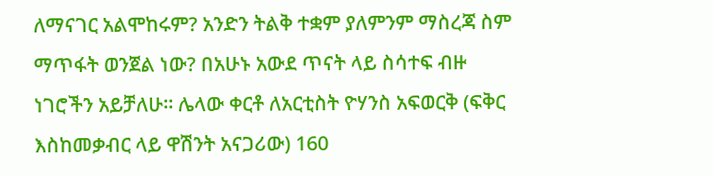ለማናገር አልሞከሩም? አንድን ትልቅ ተቋም ያለምንም ማስረጃ ስም ማጥፋት ወንጀል ነው? በአሁኑ አውደ ጥናት ላይ ስሳተፍ ብዙ ነገሮችን አይቻለሁ። ሌላው ቀርቶ ለአርቲስት ዮሃንስ አፍወርቅ (ፍቅር እስከመቃብር ላይ ዋሽንት አናጋሪው) 160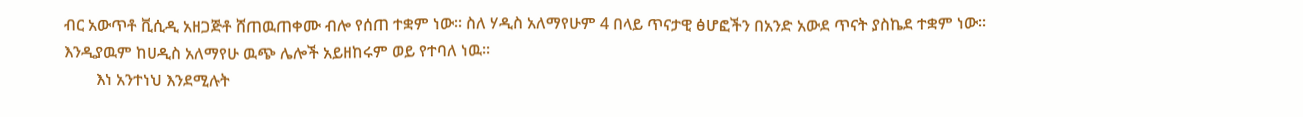ብር አውጥቶ ቪሲዲ አዘጋጅቶ ሸጠዉጠቀሙ ብሎ የሰጠ ተቋም ነው። ስለ ሃዲስ አለማየሁም 4 በላይ ጥናታዊ ፅሆፎችን በአንድ አውደ ጥናት ያስኬደ ተቋም ነው። እንዲያዉም ከሀዲስ አለማየሁ ዉጭ ሌሎች አይዘከሩም ወይ የተባለ ነዉ፡፡
        እነ አንተነህ እንደሚሉት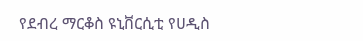የደብረ ማርቆስ ዩኒቨርሲቲ የሀዲስ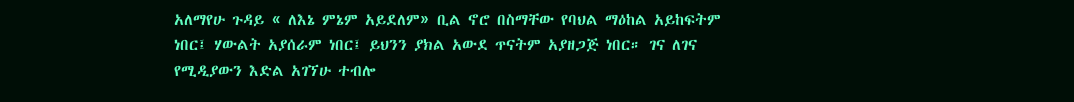አለማየሁ ጉዳይ « ለእኔ ምኔም አይደለም» ቢል ኖሮ በስማቸው የባህል ማዕከል አይከፍትም ነበር፤ ሃውልት አያሰራም ነበር፤ ይህንን ያክል አውደ ጥናትም አያዘጋጅ ነበር። ገና ለገና የሚዲያውን እድል አገኘሁ ተብሎ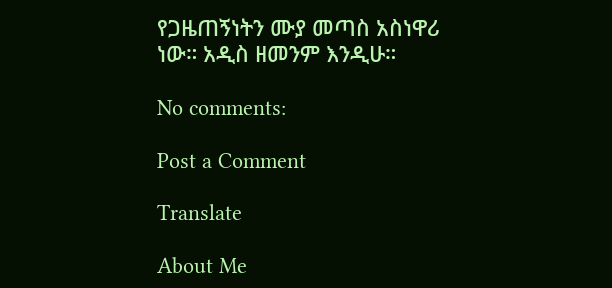የጋዜጠኝነትን ሙያ መጣስ አስነዋሪ ነው። አዲስ ዘመንም እንዲሁ።

No comments:

Post a Comment

Translate

About Me